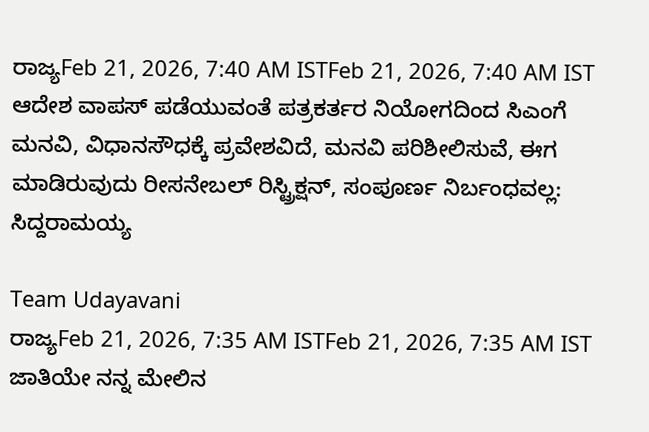ರಾಜ್ಯFeb 21, 2026, 7:40 AM ISTFeb 21, 2026, 7:40 AM IST
ಆದೇಶ ವಾಪಸ್ ಪಡೆಯುವಂತೆ ಪತ್ರಕರ್ತರ ನಿಯೋಗದಿಂದ ಸಿಎಂಗೆ ಮನವಿ, ವಿಧಾನಸೌಧಕ್ಕೆ ಪ್ರವೇಶವಿದೆ, ಮನವಿ ಪರಿಶೀಲಿಸುವೆ, ಈಗ ಮಾಡಿರುವುದು ರೀಸನೇಬಲ್ ರಿಸ್ಟ್ರಿಕ್ಷನ್, ಸಂಪೂರ್ಣ ನಿರ್ಬಂಧವಲ್ಲ: ಸಿದ್ದರಾಮಯ್ಯ

Team Udayavani
ರಾಜ್ಯFeb 21, 2026, 7:35 AM ISTFeb 21, 2026, 7:35 AM IST
ಜಾತಿಯೇ ನನ್ನ ಮೇಲಿನ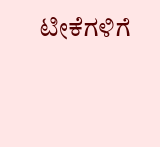ಟೀಕೆಗಳಿಗೆ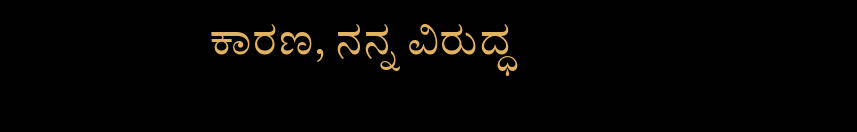ಕಾರಣ, ನನ್ನ ವಿರುದ್ಧ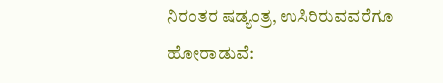ನಿರಂತರ ಷಡ್ಯಂತ್ರ, ಉಸಿರಿರುವವರೆಗೂ ಹೋರಾಡುವೆ: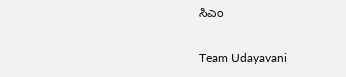ಸಿಎಂ

Team Udayavani